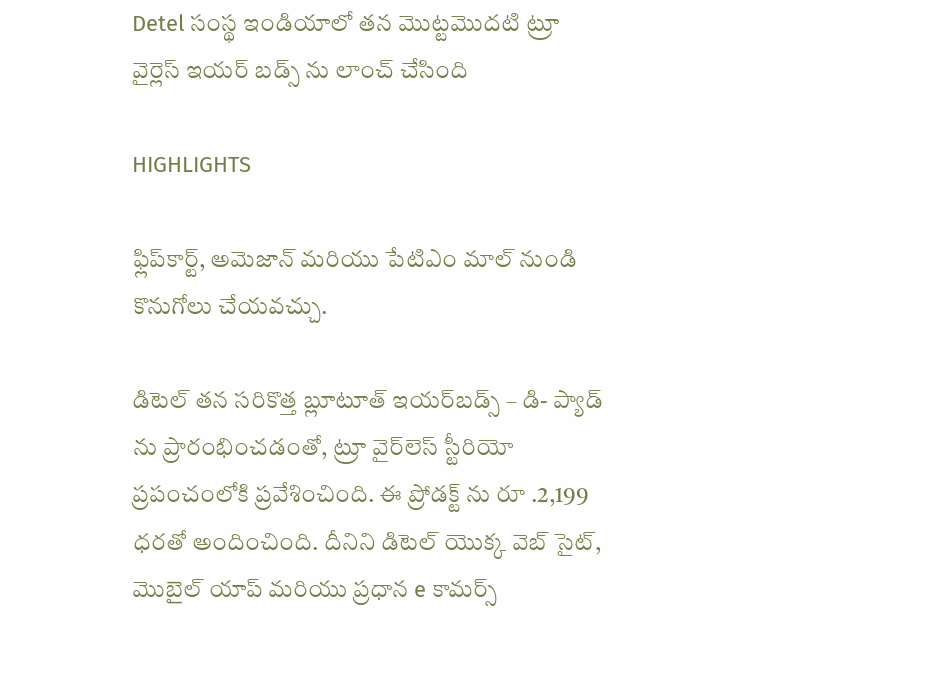Detel సంస్థ ఇండియాలో తన మొట్టమొదటి ట్రూ వైర్లెస్ ఇయర్ బడ్స్ ను లాంచ్ చేసింది

HIGHLIGHTS

ఫ్లిప్‌కార్ట్, అమెజాన్ మరియు పేటిఎం మాల్ నుండి కొనుగోలు చేయవచ్చు.

డిటెల్ తన సరికొత్త బ్లూటూత్ ఇయర్‌బడ్స్ – డి- ప్యాడ్‌ ను ప్రారంభించడంతో, ట్రూ వైర్‌లెస్ స్టీరియో ప్రపంచంలోకి ప్రవేశించింది. ఈ ప్రోడక్ట్ ను రూ .2,199 ధరతో అందించింది. దీనిని డిటెల్ యొక్క వెబ్‌ సైట్, మొబైల్ యాప్ మరియు ప్రధాన e కామర్స్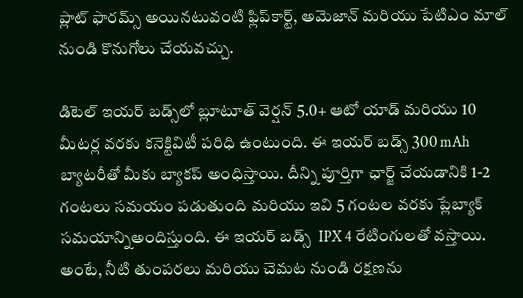ప్లాట్‌ ఫారమ్స్ అయినటువంటి ఫ్లిప్‌కార్ట్, అమెజాన్ మరియు పేటిఎం మాల్ నుండి కొనుగోలు చేయవచ్చు.

డిటెల్ ఇయర్‌ బడ్స్‌లో బ్లూటూత్ వెర్షన్ 5.0+ ఆటో యాడ్ మరియు 10 మీటర్ల వరకు కనెక్టివిటీ పరిధి ఉంటుంది. ఈ ఇయర్‌ బడ్స్ 300 mAh బ్యాటరీతో మీకు బ్యాకప్ అంధిస్తాయి. దీన్ని పూర్తిగా ఛార్జ్ చేయడానికి 1-2 గంటలు సమయం పడుతుంది మరియు ఇవి 5 గంటల వరకు ప్లేబ్యాక్ సమయాన్నిఅందిస్తుంది. ఈ ఇయర్‌ బడ్స్  IPX 4 రేటింగులతో వస్తాయి. అంటే, నీటి తుంపరలు మరియు చెమట నుండి రక్షణను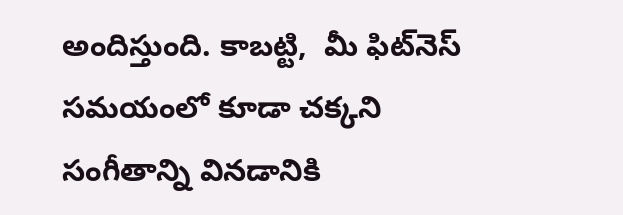అందిస్తుంది. కాబట్టి,  మీ ఫిట్‌నెస్ సమయంలో కూడా చక్కని సంగీతాన్ని వినడానికి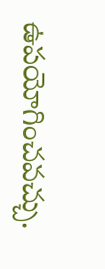ఉపయోగించవచ్చు.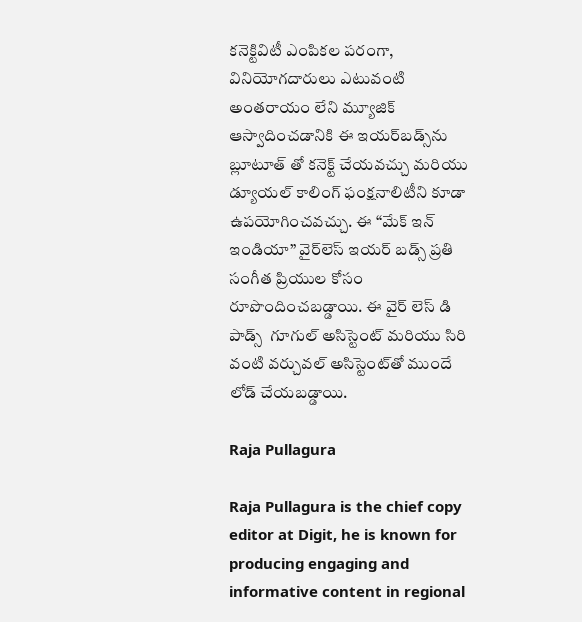కనెక్టివిటీ ఎంపికల పరంగా, వినియోగదారులు ఎటువంటి అంతరాయం లేని మ్యూజిక్ ఆస్వాదించడానికి ఈ ఇయర్‌బడ్స్‌ను బ్లూటూత్‌ తో కనెక్ట్ చేయవచ్చు మరియు డ్యూయల్ కాలింగ్ ఫంక్షనాలిటీని కూడా ఉపయోగించవచ్చు. ఈ “మేక్ ఇన్ ఇండియా” వైర్‌లెస్ ఇయర్‌ బడ్స్ ప్రతి సంగీత ప్రియుల కోసం రూపొందించబడ్డాయి. ఈ వైర్‌ లెస్ డి పాడ్స్  గూగుల్ అసిస్టెంట్ మరియు సిరి వంటి వర్చువల్ అసిస్టెంట్‌తో ముందే లోడ్ చేయబడ్డాయి.

Raja Pullagura

Raja Pullagura is the chief copy editor at Digit, he is known for producing engaging and informative content in regional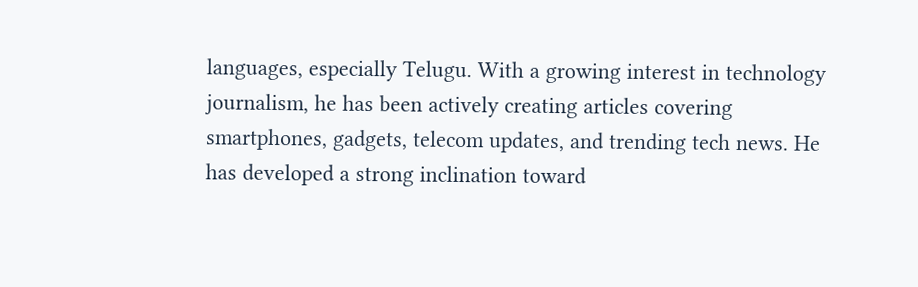languages, especially Telugu. With a growing interest in technology journalism, he has been actively creating articles covering smartphones, gadgets, telecom updates, and trending tech news. He has developed a strong inclination toward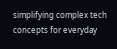simplifying complex tech concepts for everyday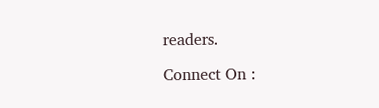readers.

Connect On :